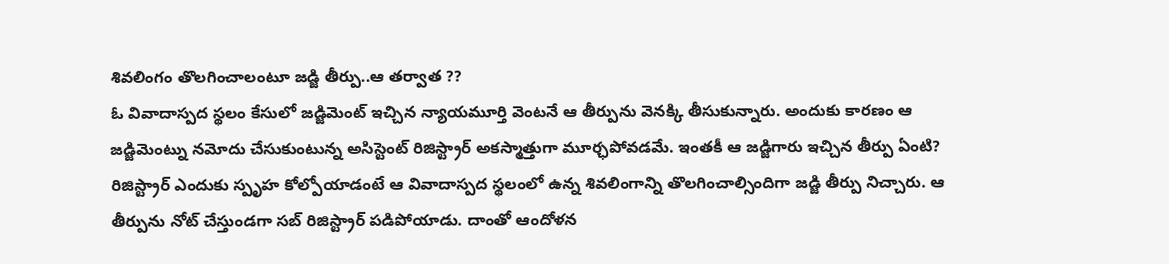శివలింగం తొలగించాలంటూ జడ్జి తీర్పు..ఆ తర్వాత ??
ఓ వివాదాస్పద స్థలం కేసులో జడ్జిమెంట్ ఇచ్చిన న్యాయమూర్తి వెంటనే ఆ తీర్పును వెనక్కి తీసుకున్నారు. అందుకు కారణం ఆ జడ్జిమెంట్ను నమోదు చేసుకుంటున్న అసిస్టెంట్ రిజిస్ట్రార్ అకస్మాత్తుగా మూర్ఛపోవడమే. ఇంతకీ ఆ జడ్జిగారు ఇచ్చిన తీర్పు ఏంటి? రిజిస్ట్రార్ ఎందుకు స్పృహ కోల్పోయాడంటే ఆ వివాదాస్పద స్థలంలో ఉన్న శివలింగాన్ని తొలగించాల్సిందిగా జడ్జి తీర్పు నిచ్చారు. ఆ తీర్పును నోట్ చేస్తుండగా సబ్ రిజిస్ట్రార్ పడిపోయాడు. దాంతో ఆందోళన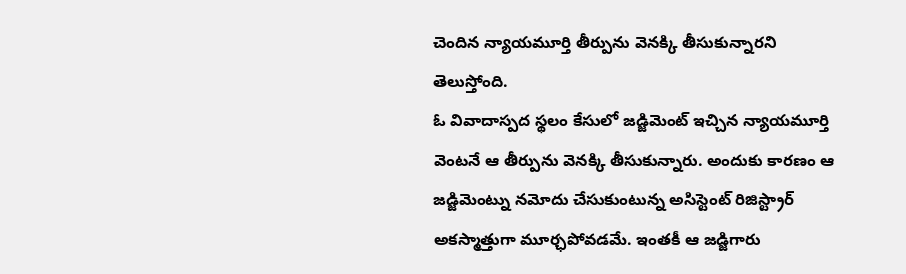చెందిన న్యాయమూర్తి తీర్పును వెనక్కి తీసుకున్నారని తెలుస్తోంది.
ఓ వివాదాస్పద స్థలం కేసులో జడ్జిమెంట్ ఇచ్చిన న్యాయమూర్తి వెంటనే ఆ తీర్పును వెనక్కి తీసుకున్నారు. అందుకు కారణం ఆ జడ్జిమెంట్ను నమోదు చేసుకుంటున్న అసిస్టెంట్ రిజిస్ట్రార్ అకస్మాత్తుగా మూర్ఛపోవడమే. ఇంతకీ ఆ జడ్జిగారు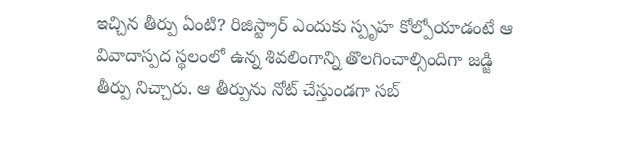ఇచ్చిన తీర్పు ఏంటి? రిజిస్ట్రార్ ఎందుకు స్పృహ కోల్పోయాడంటే ఆ వివాదాస్పద స్థలంలో ఉన్న శివలింగాన్ని తొలగించాల్సిందిగా జడ్జి తీర్పు నిచ్చారు. ఆ తీర్పును నోట్ చేస్తుండగా సబ్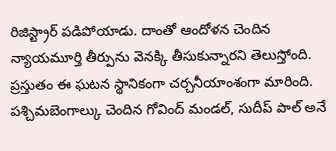రిజిస్ట్రార్ పడిపోయాడు. దాంతో ఆందోళన చెందిన న్యాయమూర్తి తీర్పును వెనక్కి తీసుకున్నారని తెలుస్తోంది. ప్రస్తుతం ఈ ఘటన స్థానికంగా చర్చనీయాంశంగా మారింది. పశ్చిమబెంగాల్కు చెందిన గోవింద్ మండల్, సుదీప్ పాల్ అనే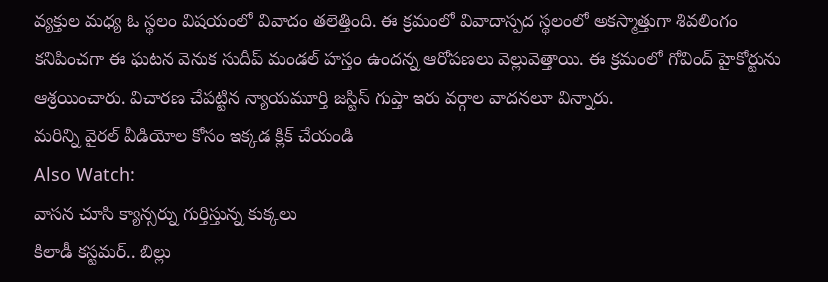వ్యక్తుల మధ్య ఓ స్థలం విషయంలో వివాదం తలెత్తింది. ఈ క్రమంలో వివాదాస్పద స్థలంలో అకస్మాత్తుగా శివలింగం కనిపించగా ఈ ఘటన వెనుక సుదీప్ మండల్ హస్తం ఉందన్న ఆరోపణలు వెల్లువెత్తాయి. ఈ క్రమంలో గోవింద్ హైకోర్టును ఆశ్రయించారు. విచారణ చేపట్టిన న్యాయమూర్తి జస్టిస్ గుప్తా ఇరు వర్గాల వాదనలూ విన్నారు.
మరిన్ని వైరల్ వీడియోల కోసం ఇక్కడ క్లిక్ చేయండి
Also Watch:
వాసన చూసి క్యాన్సర్ను గుర్తిస్తున్న కుక్కలు
కిలాడీ కస్టమర్.. బిల్లు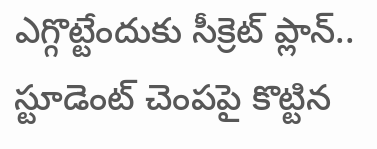ఎగ్గొట్టేందుకు సీక్రెట్ ప్లాన్..
స్టూడెంట్ చెంపపై కొట్టిన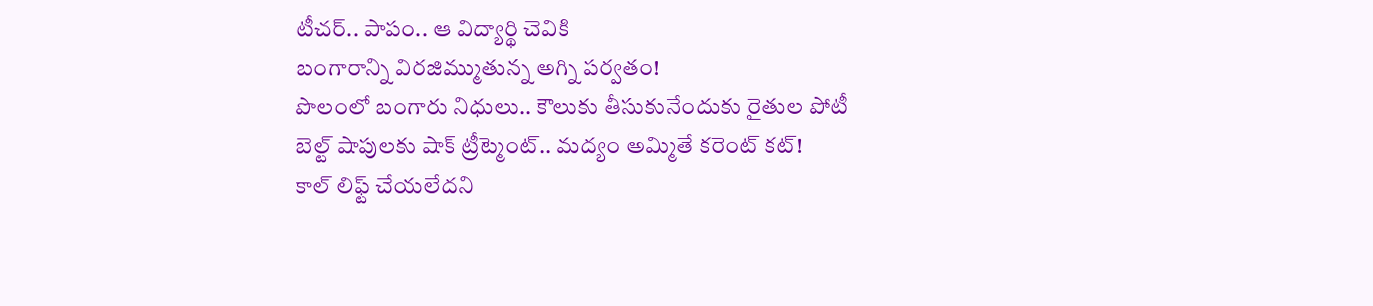టీచర్.. పాపం.. ఆ విద్యార్థి చెవికి
బంగారాన్ని విరజిమ్ముతున్న అగ్ని పర్వతం!
పొలంలో బంగారు నిధులు.. కౌలుకు తీసుకునేందుకు రైతుల పోటీ
బెల్ట్ షాపులకు షాక్ ట్రీట్మెంట్.. మద్యం అమ్మితే కరెంట్ కట్!
కాల్ లిఫ్ట్ చేయలేదని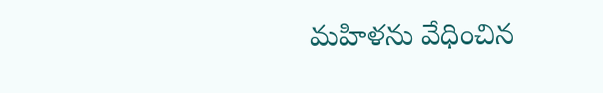మహిళను వేధించిన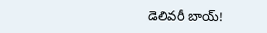డెలివరీ బాయ్!